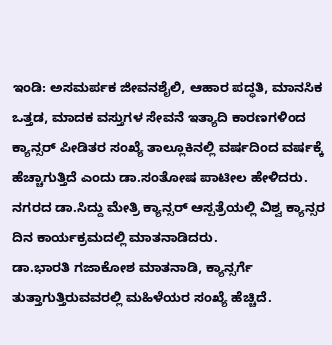ಇಂಡಿ: ಅಸಮರ್ಪಕ ಜೀವನಶೈಲಿ, ಆಹಾರ ಪದ್ಧತಿ, ಮಾನಸಿಕ ಒತ್ತಡ, ಮಾದಕ ವಸ್ತುಗಳ ಸೇವನೆ ಇತ್ಯಾದಿ ಕಾರಣಗಳಿಂದ ಕ್ಯಾನ್ಸರ್ ಪೀಡಿತರ ಸಂಖ್ಯೆ ತಾಲ್ಲೂಕಿನಲ್ಲಿ ವರ್ಷದಿಂದ ವರ್ಷಕ್ಕೆ ಹೆಚ್ಚಾಗುತ್ತಿದೆ ಎಂದು ಡಾ.ಸಂತೋಷ ಪಾಟೀಲ ಹೇಳಿದರು.
ನಗರದ ಡಾ.ಸಿದ್ದು ಮೇತ್ರಿ ಕ್ಯಾನ್ಸರ್ ಆಸ್ಪತ್ರೆಯಲ್ಲಿ ವಿಶ್ವ ಕ್ಯಾನ್ಸರ ದಿನ ಕಾರ್ಯಕ್ರಮದಲ್ಲಿ ಮಾತನಾಡಿದರು.
ಡಾ.ಭಾರತಿ ಗಜಾಕೋಶ ಮಾತನಾಡಿ, ಕ್ಯಾನ್ಸರ್ಗೆ ತುತ್ತಾಗುತ್ತಿರುವವರಲ್ಲಿ ಮಹಿಳೆಯರ ಸಂಖ್ಯೆ ಹೆಚ್ಚಿದೆ.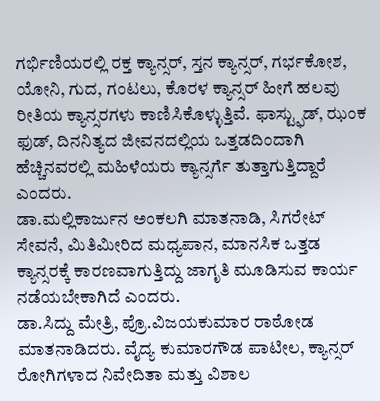ಗರ್ಭಿಣಿಯರಲ್ಲಿ ರಕ್ತ ಕ್ಯಾನ್ಸರ್, ಸ್ತನ ಕ್ಯಾನ್ಸರ್, ಗರ್ಭಕೋಶ, ಯೋನಿ, ಗುದ, ಗಂಟಲು, ಕೊರಳ ಕ್ಯಾನ್ಸರ್ ಹೀಗೆ ಹಲವು ರೀತಿಯ ಕ್ಯಾನ್ಸರಗಳು ಕಾಣಿಸಿಕೊಳ್ಳುತ್ತಿವೆ. ಫಾಸ್ಟ್ಫುಡ್, ಝಂಕ ಫುಡ್, ದಿನನಿತ್ಯದ ಜೀವನದಲ್ಲಿಯ ಒತ್ತಡದಿಂದಾಗಿ ಹೆಚ್ಚಿನವರಲ್ಲಿ ಮಹಿಳೆಯರು ಕ್ಯಾನ್ಸರ್ಗೆ ತುತ್ತಾಗುತ್ತಿದ್ದಾರೆ ಎಂದರು.
ಡಾ.ಮಲ್ಲಿಕಾರ್ಜುನ ಅಂಕಲಗಿ ಮಾತನಾಡಿ, ಸಿಗರೇಟ್ ಸೇವನೆ, ಮಿತಿಮೀರಿದ ಮಧ್ಯಪಾನ, ಮಾನಸಿಕ ಒತ್ತಡ ಕ್ಯಾನ್ಸರಕ್ಕೆ ಕಾರಣವಾಗುತ್ತಿದ್ದು ಜಾಗೃತಿ ಮೂಡಿಸುವ ಕಾರ್ಯ ನಡೆಯಬೇಕಾಗಿದೆ ಎಂದರು.
ಡಾ.ಸಿದ್ದು ಮೇತ್ರಿ, ಪ್ರೊ.ವಿಜಯಕುಮಾರ ರಾಠೋಡ ಮಾತನಾಡಿದರು. ವೈದ್ಯ ಕುಮಾರಗೌಡ ಪಾಟೀಲ, ಕ್ಯಾನ್ಸರ್ ರೋಗಿಗಳಾದ ನಿವೇದಿತಾ ಮತ್ತು ವಿಶಾಲ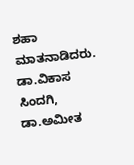ಶಹಾ ಮಾತನಾಡಿದರು. ಡಾ.ವಿಕಾಸ ಸಿಂದಗಿ, ಡಾ.ಅಮೀತ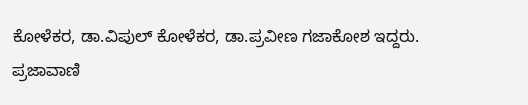ಕೋಳೆಕರ, ಡಾ.ವಿಪುಲ್ ಕೋಳೆಕರ, ಡಾ.ಪ್ರವೀಣ ಗಜಾಕೋಶ ಇದ್ದರು.
ಪ್ರಜಾವಾಣಿ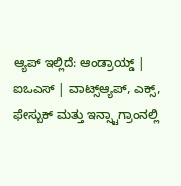ಆ್ಯಪ್ ಇಲ್ಲಿದೆ: ಆಂಡ್ರಾಯ್ಡ್ | ಐಒಎಸ್ | ವಾಟ್ಸ್ಆ್ಯಪ್, ಎಕ್ಸ್, ಫೇಸ್ಬುಕ್ ಮತ್ತು ಇನ್ಸ್ಟಾಗ್ರಾಂನಲ್ಲಿ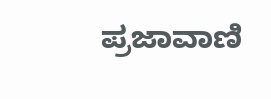ಪ್ರಜಾವಾಣಿ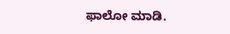ಫಾಲೋ ಮಾಡಿ.